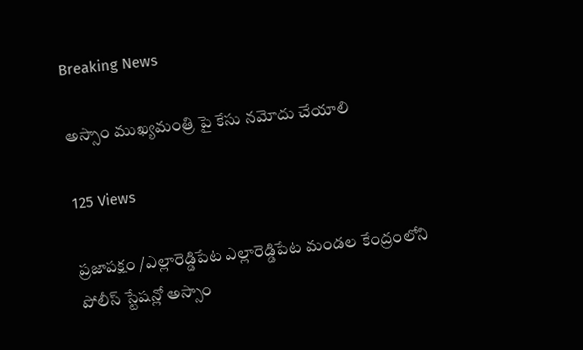Breaking News

అస్సాం ముఖ్యమంత్రి పై కేసు నమోదు చేయాలి

125 Views

ప్రజాపక్షం /ఎల్లారెడ్డిపేట ఎల్లారెడ్డిపేట మండల కేంద్రంలోని పోలీస్ స్టేషన్లో అస్సాం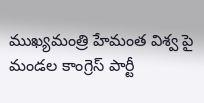ముఖ్యమంత్రి హేమంత విశ్వ పై మండల కాంగ్రెస్ పార్టీ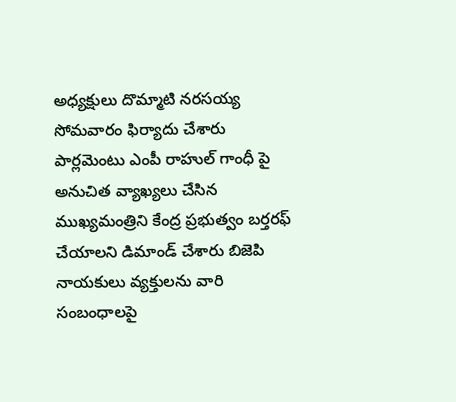అధ్యక్షులు దొమ్మాటి నరసయ్య సోమవారం ఫిర్యాదు చేశారు పార్లమెంటు ఎంపీ రాహుల్ గాంధీ పై అనుచిత వ్యాఖ్యలు చేసిన ముఖ్యమంత్రిని కేంద్ర ప్రభుత్వం బర్తరఫ్ చేయాలని డిమాండ్ చేశారు బిజెపి నాయకులు వ్యక్తులను వారి సంబంధాలపై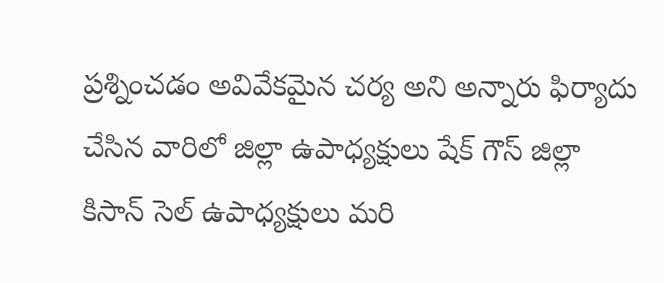ప్రశ్నించడం అవివేకమైన చర్య అని అన్నారు ఫిర్యాదు చేసిన వారిలో జిల్లా ఉపాధ్యక్షులు షేక్ గౌస్ జిల్లా కిసాన్ సెల్ ఉపాధ్యక్షులు మరి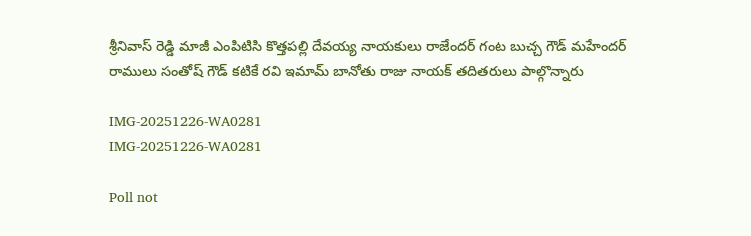శ్రీనివాస్ రెడ్డి మాజీ ఎంపిటిసి కొత్తపల్లి దేవయ్య నాయకులు రాజేందర్ గంట బుచ్చ గౌడ్ మహేందర్ రాములు సంతోష్ గౌడ్ కటికే రవి ఇమామ్ బానోతు రాజు నాయక్ తదితరులు పాల్గొన్నారు

IMG-20251226-WA0281
IMG-20251226-WA0281

Poll not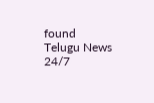found
Telugu News 24/7